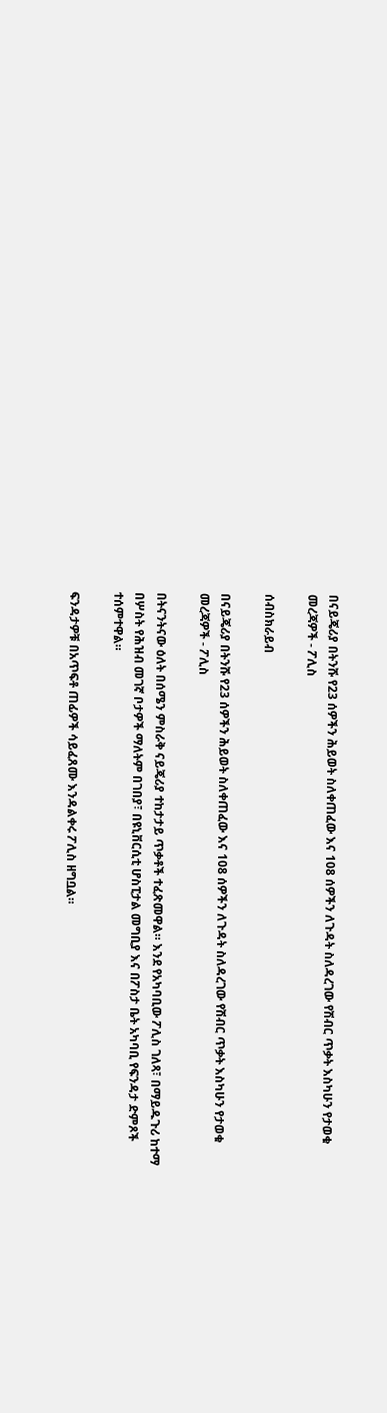በናይጄሪያ በትንሹ የ23 ሰዎችን ሕይወት ስለቀጠፈው እና 108 ሰዎችን ለጉዳት ስለዳረገው የሽብር ጥቃት እስካሁን የታወቁ መረጃዎች - ፖሊስ

ሰብስክራይብ

በናይጄሪያ በትንሹ የ23 ሰዎችን ሕይወት ስለቀጠፈው እና 108 ሰዎችን ለጉዳት ስለዳረገው የሽብር ጥቃት እስካሁን የታወቁ መረጃዎች - ፖሊስ

በትናንትናው ዕለት በሰሜን ምስራቅ ናይጄሪያ ተከታታይ ጥቃቶች ተፈጽመዋል። እንደ የአካባቢው ፖሊስ ገለጻ፣ በማይዱጉሪ ከተማ በሦስት የሕዝብ መገኛ ቦታዎች ማለትም በገበያ፣ በዩኒቨርሲቲ ሆስፒታል መግቢያ እና በፖስታ ቤት አካባቢ የፍንዳታ ድምጾች ተሰምተዋል።

ፍንዳታዎቹ በአጥፍቶ ጠፊዎች ሳይፈጸሙ እንዳልቀሩ ፖሊስ ዘግቧል።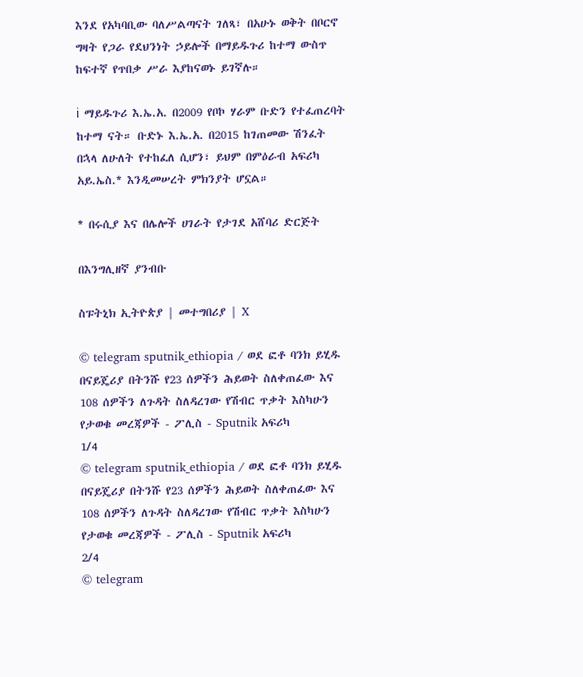እንደ የአካባቢው ባለሥልጣናት ገለጻ፣ በአሁኑ ወቅት በቦርኖ ግዛት የጋራ የደህንነት ኃይሎች በማይዱጉሪ ከተማ ውስጥ ከፍተኛ የጥበቃ ሥራ እያከናወኑ ይገኛሉ።

ℹ ማይዱጉሪ እ.ኤ.አ. በ2009 የቦኮ ሃራም ቡድን የተፈጠረባት ከተማ ናት። ቡድኑ እ.ኤ.አ. በ2015 ከገጠመው ሽንፈት በኋላ ለሁለት የተከፈለ ሲሆን፣ ይህም በምዕራብ አፍሪካ አይ.ኤስ.* እንዲመሠረት ምክንያት ሆኗል።

* በሩሲያ እና በሌሎች ሀገራት የታገደ አሸባሪ ድርጅት

በእንግሊዘኛ ያንብቡ

ስፑትኒክ ኢትዮጵያ | መተግበሪያ | X

© telegram sputnik_ethiopia / ወደ ፎቶ ባንክ ይሂዱ
በናይጄሪያ በትንሹ የ23 ሰዎችን ሕይወት ስለቀጠፈው እና 108 ሰዎችን ለጉዳት ስለዳረገው የሽብር ጥቃት እስካሁን የታወቁ መረጃዎች - ፖሊስ - Sputnik አፍሪካ
1/4
© telegram sputnik_ethiopia / ወደ ፎቶ ባንክ ይሂዱ
በናይጄሪያ በትንሹ የ23 ሰዎችን ሕይወት ስለቀጠፈው እና 108 ሰዎችን ለጉዳት ስለዳረገው የሽብር ጥቃት እስካሁን የታወቁ መረጃዎች - ፖሊስ - Sputnik አፍሪካ
2/4
© telegram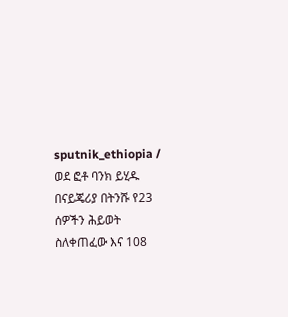sputnik_ethiopia / ወደ ፎቶ ባንክ ይሂዱ
በናይጄሪያ በትንሹ የ23 ሰዎችን ሕይወት ስለቀጠፈው እና 108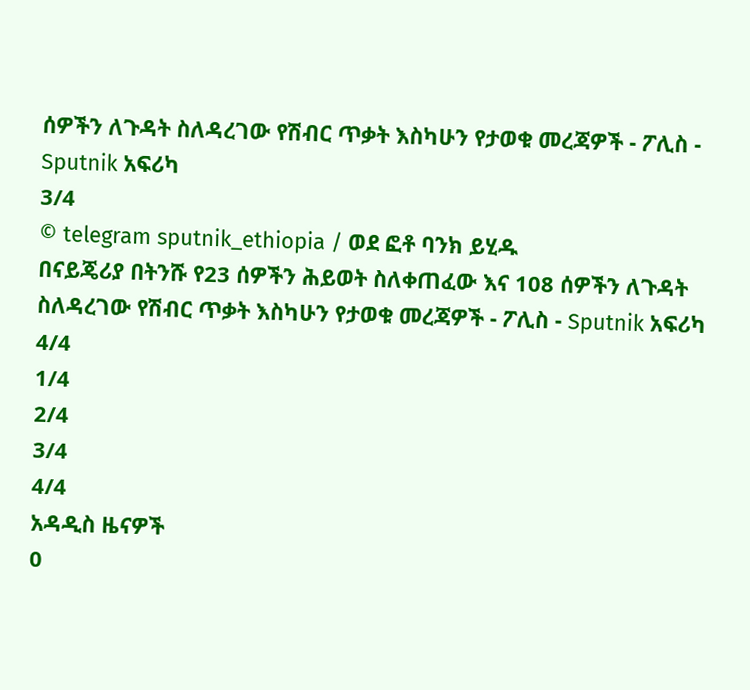ሰዎችን ለጉዳት ስለዳረገው የሽብር ጥቃት እስካሁን የታወቁ መረጃዎች - ፖሊስ - Sputnik አፍሪካ
3/4
© telegram sputnik_ethiopia / ወደ ፎቶ ባንክ ይሂዱ
በናይጄሪያ በትንሹ የ23 ሰዎችን ሕይወት ስለቀጠፈው እና 108 ሰዎችን ለጉዳት ስለዳረገው የሽብር ጥቃት እስካሁን የታወቁ መረጃዎች - ፖሊስ - Sputnik አፍሪካ
4/4
1/4
2/4
3/4
4/4
አዳዲስ ዜናዎች
0